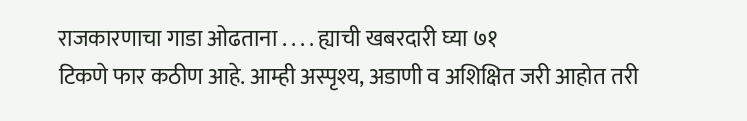राजकारणाचा गाडा ओढताना . . . . ह्याची खबरदारी घ्या ७१
टिकणे फार कठीण आहे. आम्ही अस्पृश्य, अडाणी व अशिक्षित जरी आहोत तरी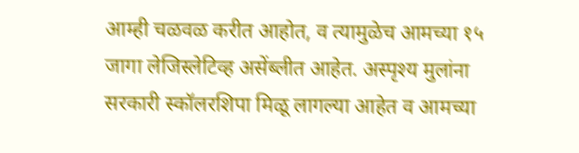आम्ही चळवळ करीत आहोत, व त्यामुळेच आमच्या १५ जागा लेजिस्लेटिव्ह असेंब्लीत आहेत. अस्पृश्य मुलांना सरकारी स्कॉलरशिपा मिळू लागल्या आहेत व आमच्या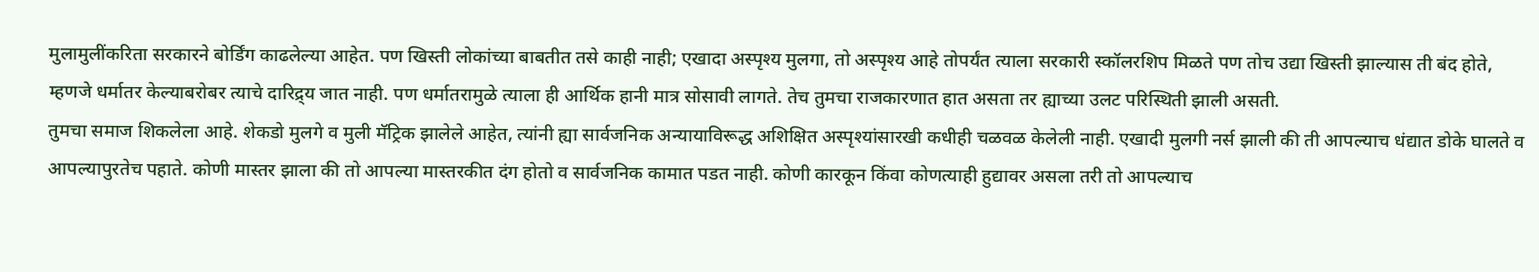मुलामुलींकरिता सरकारने बोर्डिंग काढलेल्या आहेत. पण खिस्ती लोकांच्या बाबतीत तसे काही नाही; एखादा अस्पृश्य मुलगा, तो अस्पृश्य आहे तोपर्यंत त्याला सरकारी स्कॉलरशिप मिळते पण तोच उद्या खिस्ती झाल्यास ती बंद होते, म्हणजे धर्मातर केल्याबरोबर त्याचे दारिद्र्य जात नाही. पण धर्मातरामुळे त्याला ही आर्थिक हानी मात्र सोसावी लागते. तेच तुमचा राजकारणात हात असता तर ह्याच्या उलट परिस्थिती झाली असती.
तुमचा समाज शिकलेला आहे. शेकडो मुलगे व मुली मॅट्रिक झालेले आहेत, त्यांनी ह्या सार्वजनिक अन्यायाविरूद्ध अशिक्षित अस्पृश्यांसारखी कधीही चळवळ केलेली नाही. एखादी मुलगी नर्स झाली की ती आपल्याच धंद्यात डोके घालते व आपल्यापुरतेच पहाते. कोणी मास्तर झाला की तो आपल्या मास्तरकीत दंग होतो व सार्वजनिक कामात पडत नाही. कोणी कारकून किंवा कोणत्याही हुद्यावर असला तरी तो आपल्याच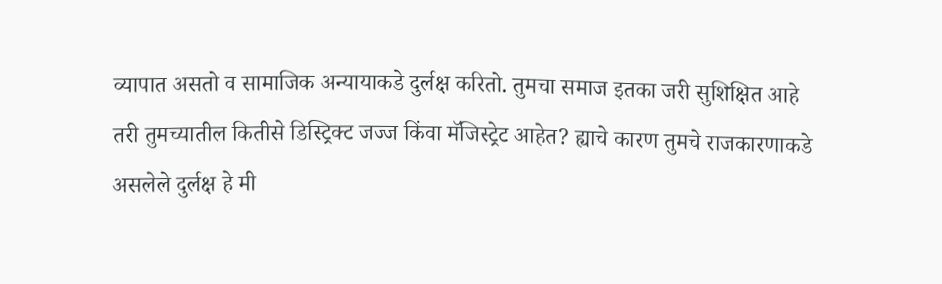व्यापात असतो व सामाजिक अन्यायाकडे दुर्लक्ष करितो. तुमचा समाज इतका जरी सुशिक्षित आहे तरी तुमच्यातील कितीसे डिस्ट्रिक्ट जज्ज किंवा मॅजिस्ट्रेट आहेत? ह्याचे कारण तुमचे राजकारणाकडे
असलेले दुर्लक्ष हे मी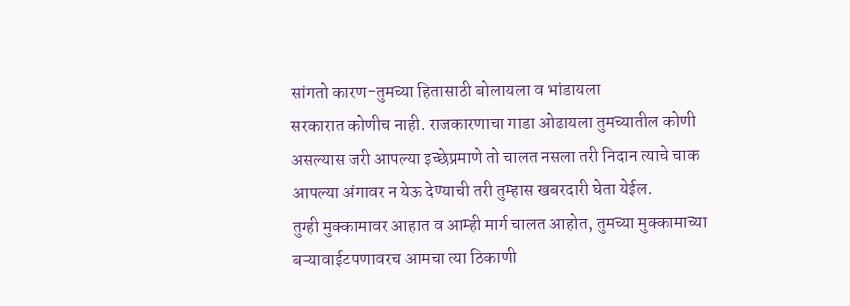सांगतो कारण-तुमच्या हितासाठी बोलायला व भांडायला
सरकारात कोणीच नाही. राजकारणाचा गाडा ओढायला तुमच्यातील कोणी
असल्यास जरी आपल्या इच्छेप्रमाणे तो चालत नसला तरी निदान त्याचे चाक
आपल्या अंगावर न येऊ देण्याची तरी तुम्हास खबरदारी घेता येईल.
तुग्ही मुक्कामावर आहात व आम्ही मार्ग चालत आहोत, तुमच्या मुक्कामाच्या
बऱ्यावाईटपणावरच आमचा त्या ठिकाणी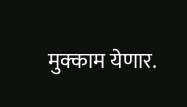मुक्काम येणार.